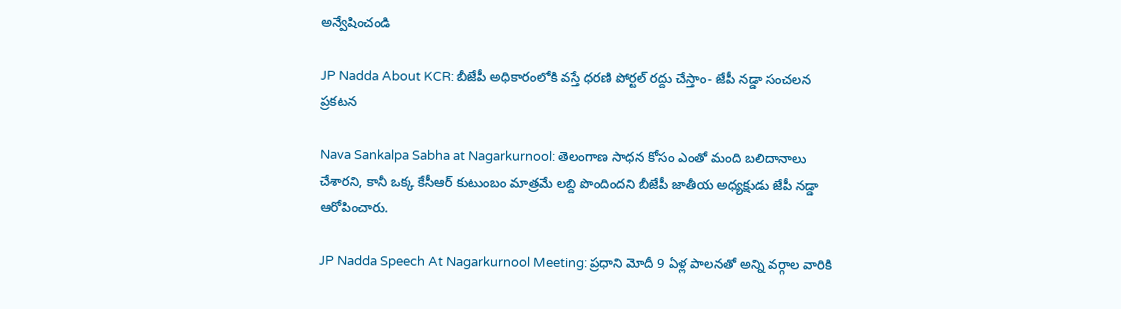అన్వేషించండి

JP Nadda About KCR: బీజేపీ అధికారంలోకి వస్తే ధరణి పోర్టల్ రద్దు చేస్తాం- జేపీ నడ్డా సంచలన ప్రకటన

Nava Sankalpa Sabha at Nagarkurnool: తెలంగాణ సాధన కోసం ఎంతో మంది బలిదానాలు చేశారని, కానీ ఒక్క కేసీఆర్ కుటుంబం మాత్రమే లబ్ది పొందిందని బీజేపీ జాతీయ అధ్యక్షుడు జేపీ నడ్డా ఆరోపించారు.

JP Nadda Speech At Nagarkurnool Meeting: ప్రధాని మోదీ 9 ఏళ్ల పాలనతో అన్ని వర్గాల వారికి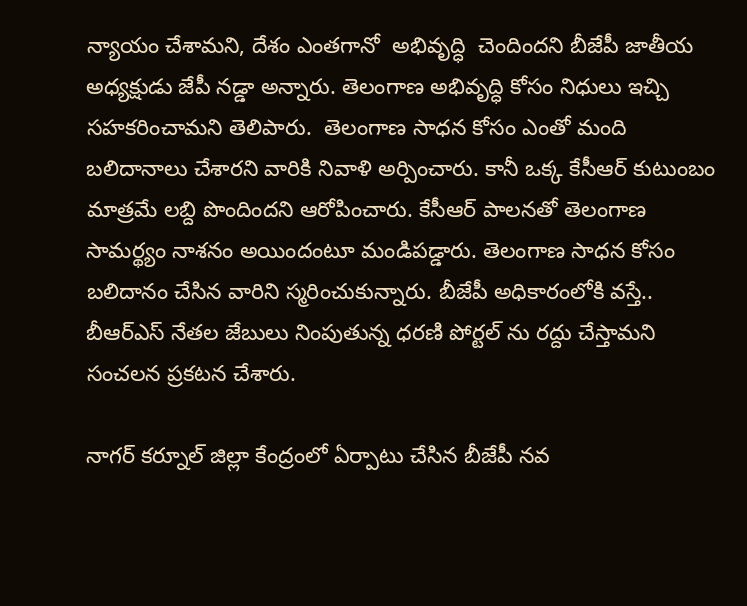న్యాయం చేశామని, దేశం ఎంతగానో  అభివృద్ధి  చెందిందని బీజేపీ జాతీయ అధ్యక్షుడు జేపీ నడ్డా అన్నారు. తెలంగాణ అభివృద్ధి కోసం నిధులు ఇచ్చి సహకరించామని తెలిపారు.  తెలంగాణ సాధన కోసం ఎంతో మంది బలిదానాలు చేశారని వారికి నివాళి అర్పించారు. కానీ ఒక్క కేసీఆర్ కుటుంబం మాత్రమే లబ్ది పొందిందని ఆరోపించారు. కేసీఆర్ పాలనతో తెలంగాణ సామర్థ్యం నాశనం అయిందంటూ మండిపడ్డారు. తెలంగాణ సాధన కోసం బలిదానం చేసిన వారిని స్మరించుకున్నారు. బీజేపీ అధికారంలోకి వస్తే.. బీఆర్ఎస్ నేతల జేబులు నింపుతున్న ధరణి పోర్టల్ ను రద్దు చేస్తామని సంచలన ప్రకటన చేశారు.

నాగర్ కర్నూల్ జిల్లా కేంద్రంలో ఏర్పాటు చేసిన బీజేపీ నవ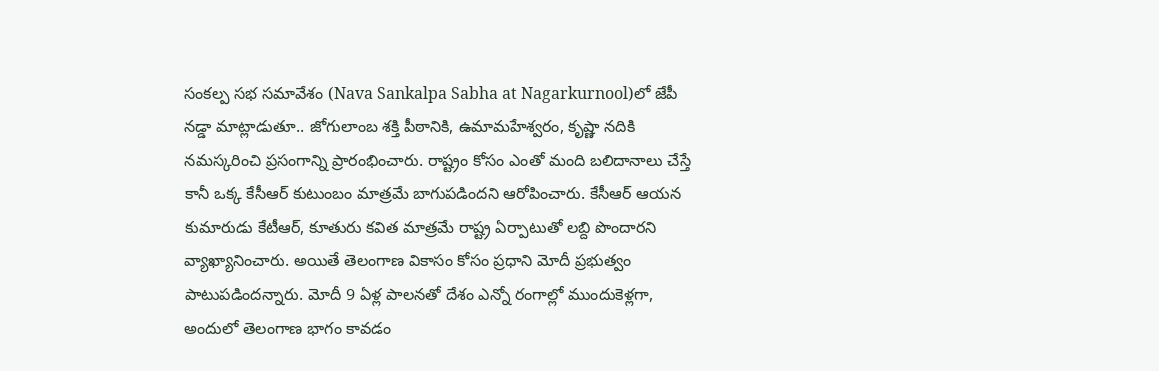సంకల్ప సభ సమావేశం (Nava Sankalpa Sabha at Nagarkurnool)లో జేపీ నడ్డా మాట్లాడుతూ.. జోగులాంబ శక్తి పీఠానికి, ఉమామహేశ్వరం, కృష్ణా నదికి నమస్కరించి ప్రసంగాన్ని ప్రారంభించారు. రాష్ట్రం కోసం ఎంతో మంది బలిదానాలు చేస్తే కానీ ఒక్క కేసీఆర్ కుటుంబం మాత్రమే బాగుపడిందని ఆరోపించారు. కేసీఆర్ ఆయన కుమారుడు కేటీఆర్, కూతురు కవిత మాత్రమే రాష్ట్ర ఏర్పాటుతో లబ్ది పొందారని వ్యాఖ్యానించారు. అయితే తెలంగాణ వికాసం కోసం ప్రధాని మోదీ ప్రభుత్వం పాటుపడిందన్నారు. మోదీ 9 ఏళ్ల పాలనతో దేశం ఎన్నో రంగాల్లో ముందుకెళ్లగా, అందులో తెలంగాణ భాగం కావడం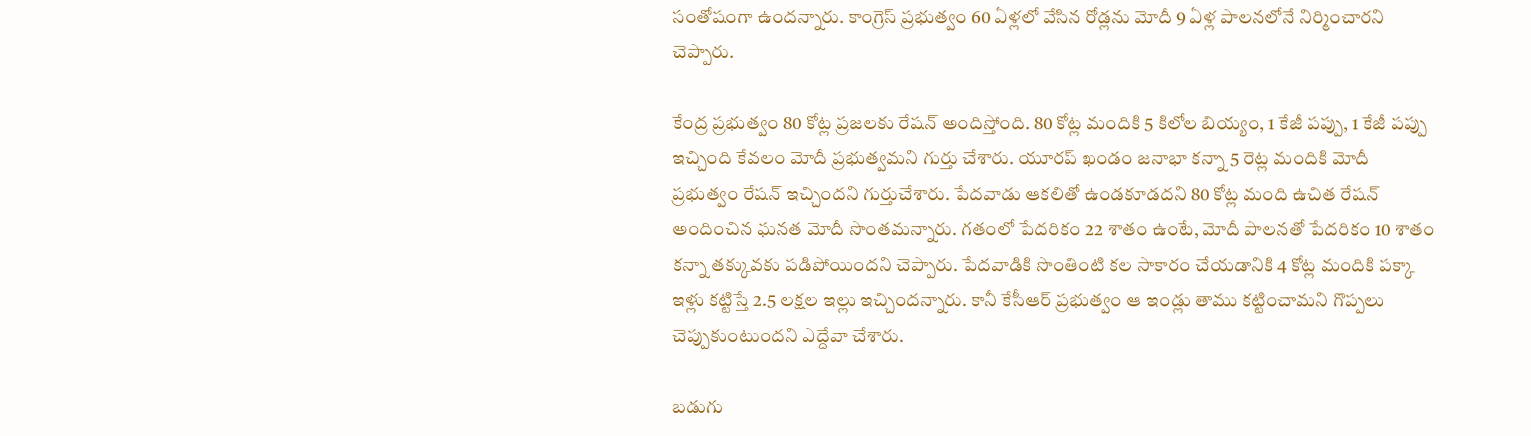సంతోషంగా ఉందన్నారు. కాంగ్రెస్ ప్రభుత్వం 60 ఏళ్లలో వేసిన రోడ్లను మోదీ 9 ఏళ్ల పాలనలోనే నిర్మించారని చెప్పారు.

కేంద్ర ప్రభుత్వం 80 కోట్ల ప్రజలకు రేషన్ అందిస్తోంది. 80 కోట్ల మందికి 5 కిలోల బియ్యం, 1 కేజీ పప్పు, 1 కేజీ పప్పు ఇచ్చింది కేవలం మోదీ ప్రభుత్వమని గుర్తు చేశారు. యూరప్ ఖండం జనాభా కన్నా 5 రెట్ల మందికి మోదీ ప్రభుత్వం రేషన్ ఇచ్చిందని గుర్తుచేశారు. పేదవాడు ఆకలితో ఉండకూడదని 80 కోట్ల మంది ఉచిత రేషన్ అందించిన ఘనత మోదీ సొంతమన్నారు. గతంలో పేదరికం 22 శాతం ఉంటే, మోదీ పాలనతో పేదరికం 10 శాతం కన్నా తక్కువకు పడిపోయిందని చెప్పారు. పేదవాడికి సొంతింటి కల సాకారం చేయడానికి 4 కోట్ల మందికి పక్కా ఇళ్లు కట్టిస్తే 2.5 లక్షల ఇల్లు ఇచ్చిందన్నారు. కానీ కేసీఆర్ ప్రభుత్వం ఆ ఇండ్లు తాము కట్టించామని గొప్పలు చెప్పుకుంటుందని ఎద్దేవా చేశారు.

బడుగు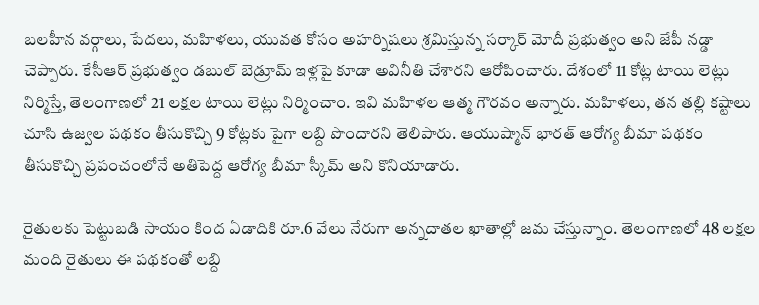బలహీన వర్గాలు, పేదలు, మహిళలు, యువత కోసం అహర్నిషలు శ్రమిస్తున్న సర్కార్ మోదీ ప్రభుత్వం అని జేపీ నడ్డా చెప్పారు. కేసీఆర్ ప్రభుత్వం డబుల్ బెడ్రూమ్ ఇళ్లపై కూడా అవినీతి చేశారని ఆరోపించారు. దేశంలో 11 కోట్ల టాయి లెట్లు నిర్మిస్తే, తెలంగాణలో 21 లక్షల టాయి లెట్లు నిర్మించాం. ఇవి మహిళల ఆత్మ గౌరవం అన్నారు. మహిళలు, తన తల్లి కష్టాలు చూసి ఉజ్వల పథకం తీసుకొచ్చి 9 కోట్లకు పైగా లబ్ది పొందారని తెలిపారు. ఆయుష్మాన్ భారత్ ఆరోగ్య బీమా పథకం తీసుకొచ్చి ప్రపంచంలోనే అతిపెద్ద ఆరోగ్య బీమా స్కీమ్ అని కొనియాడారు.

రైతులకు పెట్టుబడి సాయం కింద ఏడాదికి రూ.6 వేలు నేరుగా అన్నదాతల ఖాతాల్లో జమ చేస్తున్నాం. తెలంగాణలో 48 లక్షల మంది రైతులు ఈ పథకంతో లబ్ది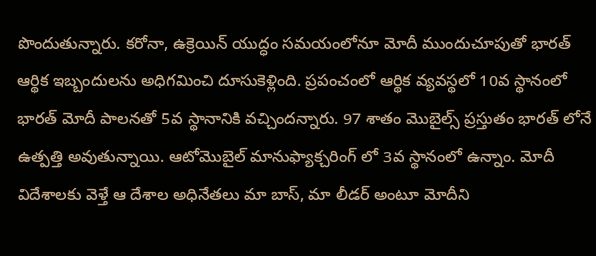పొందుతున్నారు. కరోనా, ఉక్రెయిన్ యుద్ధం సమయంలోనూ మోదీ ముందుచూపుతో భారత్ ఆర్థిక ఇబ్బందులను అధిగమించి దూసుకెళ్లింది. ప్రపంచంలో ఆర్థిక వ్యవస్థలో 10వ స్థానంలో భారత్ మోదీ పాలనతో 5వ స్థానానికి వచ్చిందన్నారు. 97 శాతం మొబైల్స్ ప్రస్తుతం భారత్ లోనే ఉత్పత్తి అవుతున్నాయి. ఆటోమొబైల్ మానుఫ్యాక్చరింగ్ లో 3వ స్థానంలో ఉన్నాం. మోదీ విదేశాలకు వెళ్తే ఆ దేశాల అధినేతలు మా బాస్, మా లీడర్ అంటూ మోదీని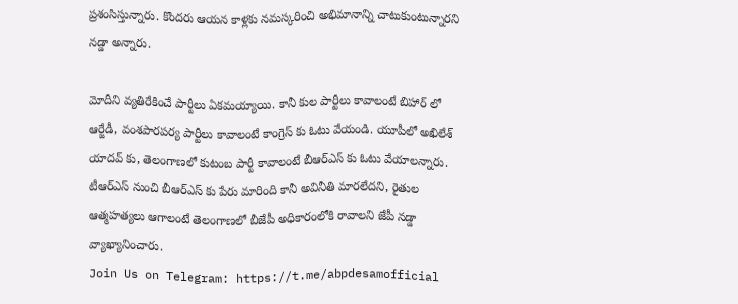ప్రశంసిస్తున్నారు. కొందరు ఆయన కాళ్లకు నమస్కరించి అభిమానాన్ని చాటుకుంటున్నారని నడ్డా అన్నారు.

మోదీని వ్యతిరేకించే పార్టీలు ఏకమయ్యాయి. కానీ కుల పార్టీలు కావాలంటే బిహార్ లో ఆర్జేడీ, వంశపారపర్య పార్టీలు కావాలంటే కాంగ్రెస్ కు ఓటు వేయండి. యూపీలో అఖిలేశ్ యాదవ్ కు, తెలంగాణలో కుటంబ పార్టీ కావాలంటే బీఆర్ఎస్ కు ఓటు వేయాలన్నారు. టీఆర్ఎస్ నుంచి బీఆర్ఎస్ కు పేరు మారింది కానీ అవినీతి మారలేదని, రైతుల ఆత్మహత్యలు ఆగాలంటే తెలంగాణలో బీజేపీ అధికారంలోకి రావాలని జేపీ నడ్డా వ్యాఖ్యానించారు.
Join Us on Telegram: https://t.me/abpdesamofficial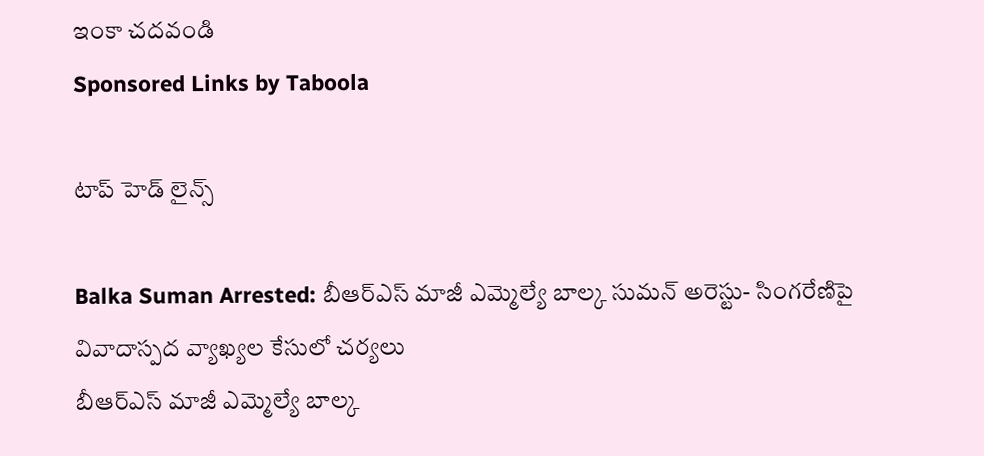ఇంకా చదవండి
Sponsored Links by Taboola

టాప్ హెడ్ లైన్స్

Balka Suman Arrested: బీఆర్‌ఎస్‌ మాజీ ఎమ్మెల్యే బాల్క సుమన్‌ అరెస్టు- సింగరేణిపై వివాదాస్పద వ్యాఖ్యల కేసులో చర్యలు
బీఆర్‌ఎస్‌ మాజీ ఎమ్మెల్యే బాల్క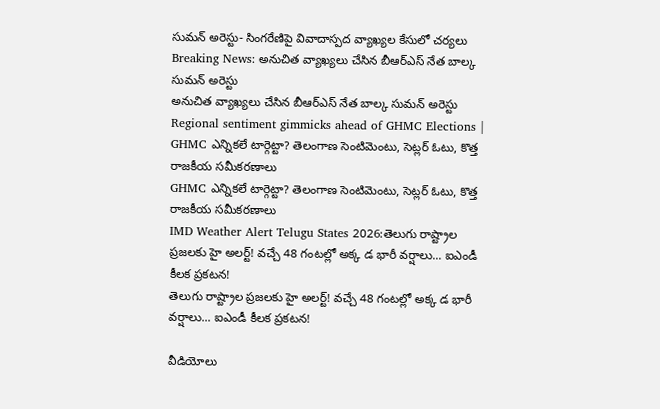సుమన్‌ అరెస్టు- సింగరేణిపై వివాదాస్పద వ్యాఖ్యల కేసులో చర్యలు
Breaking News: అనుచిత వ్యాఖ్యలు చేసిన బీఆర్‌ఎస్‌ నేత బాల్క సుమన్ అరెస్టు
అనుచిత వ్యాఖ్యలు చేసిన బీఆర్‌ఎస్‌ నేత బాల్క సుమన్ అరెస్టు
Regional sentiment gimmicks ahead of GHMC Elections | GHMC ఎన్నికలే టార్గెట్టా? తెలంగాణ సెంటిమెంటు, సెట్లర్ ఓటు, కొత్త రాజకీయ సమీకరణాలు
GHMC ఎన్నికలే టార్గెట్టా? తెలంగాణ సెంటిమెంటు, సెట్లర్ ఓటు, కొత్త రాజకీయ సమీకరణాలు
IMD Weather Alert Telugu States 2026:తెలుగు రాష్ట్రాల ప్రజలకు హై అలర్ట్! వచ్చే 48 గంటల్లో అక్క డ భారీ వర్షాలు... ఐఎండీ కీలక ప్రకటన!
తెలుగు రాష్ట్రాల ప్రజలకు హై అలర్ట్! వచ్చే 48 గంటల్లో అక్క డ భారీ వర్షాలు... ఐఎండీ కీలక ప్రకటన!

వీడియోలు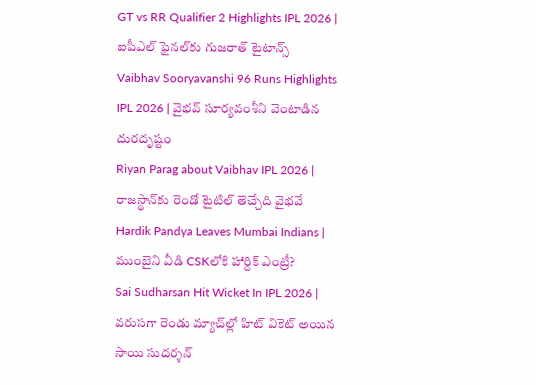GT vs RR Qualifier 2 Highlights IPL 2026 | ఐపీఎల్ ఫైనల్‌కు గుజరాత్ టైటాన్స్
Vaibhav Sooryavanshi 96 Runs Highlights IPL 2026 | వైభవ్ సూర్యవంశీని వెంటాడిన దురదృష్టం
Riyan Parag about Vaibhav IPL 2026 | రాజస్థాన్‌కు రెండో టైటిల్ తెచ్చేది వైభవే
Hardik Pandya Leaves Mumbai Indians | ముంబైని వీడి CSKలోకి హార్దిక్ ఎంట్రీ?
Sai Sudharsan Hit Wicket In IPL 2026 | వరుసగా రెండు మ్యాచ్‌ల్లో హిట్ వికెట్ అయిన సాయి సుదర్శన్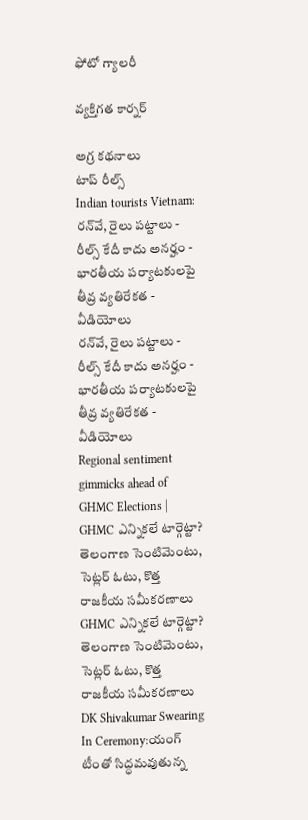ఫోటో గ్యాలరీ

వ్యక్తిగత కార్నర్

అగ్ర కథనాలు
టాప్ రీల్స్
Indian tourists Vietnam: రన్‌వే, రైలు పట్టాలు - రీల్స్ కేదీ కాదు అనర్హం - భారతీయ పర్యాటకులపై తీవ్ర వ్యతిరేకత - వీడియోలు
రన్‌వే, రైలు పట్టాలు - రీల్స్ కేదీ కాదు అనర్హం - భారతీయ పర్యాటకులపై తీవ్ర వ్యతిరేకత - వీడియోలు
Regional sentiment gimmicks ahead of GHMC Elections | GHMC ఎన్నికలే టార్గెట్టా? తెలంగాణ సెంటిమెంటు, సెట్లర్ ఓటు, కొత్త రాజకీయ సమీకరణాలు
GHMC ఎన్నికలే టార్గెట్టా? తెలంగాణ సెంటిమెంటు, సెట్లర్ ఓటు, కొత్త రాజకీయ సమీకరణాలు
DK Shivakumar Swearing In Ceremony:యంగ్ టీంతో సిద్ధమవుతున్న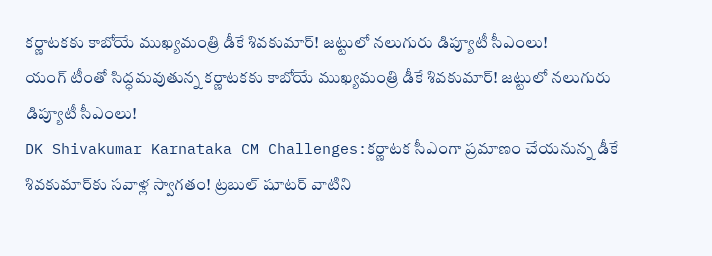కర్ణాటకకు కాబోయే ముఖ్యమంత్రి డీకే శివకుమార్! జట్టులో నలుగురు డిప్యూటీ సీఎంలు!
యంగ్ టీంతో సిద్ధమవుతున్న కర్ణాటకకు కాబోయే ముఖ్యమంత్రి డీకే శివకుమార్! జట్టులో నలుగురు డిప్యూటీ సీఎంలు!
DK Shivakumar Karnataka CM Challenges:కర్ణాటక సీఎంగా ప్రమాణం చేయనున్న డీకే శివకుమార్‌కు సవాళ్ల స్వాగతం! ట్రబుల్ షూటర్ వాటిని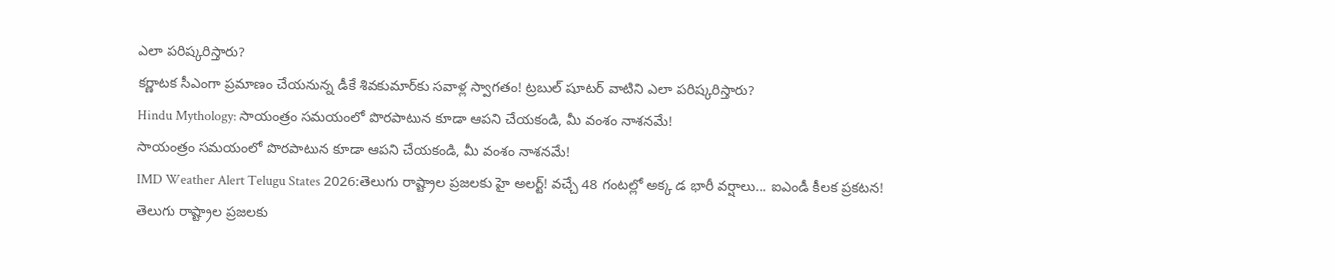ఎలా పరిష్కరిస్తారు?
కర్ణాటక సీఎంగా ప్రమాణం చేయనున్న డీకే శివకుమార్‌కు సవాళ్ల స్వాగతం! ట్రబుల్ షూటర్ వాటిని ఎలా పరిష్కరిస్తారు?
Hindu Mythology: సాయంత్రం సమయంలో పొరపాటున కూడా ఆపని చేయకండి, మీ వంశం నాశనమే!
సాయంత్రం సమయంలో పొరపాటున కూడా ఆపని చేయకండి, మీ వంశం నాశనమే!
IMD Weather Alert Telugu States 2026:తెలుగు రాష్ట్రాల ప్రజలకు హై అలర్ట్! వచ్చే 48 గంటల్లో అక్క డ భారీ వర్షాలు... ఐఎండీ కీలక ప్రకటన!
తెలుగు రాష్ట్రాల ప్రజలకు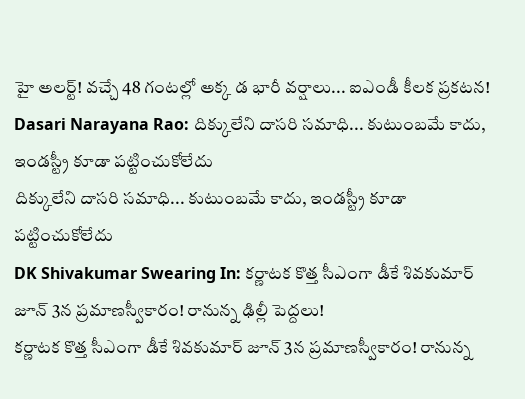హై అలర్ట్! వచ్చే 48 గంటల్లో అక్క డ భారీ వర్షాలు... ఐఎండీ కీలక ప్రకటన!
Dasari Narayana Rao: దిక్కులేని దాసరి సమాధి... కుటుంబమే కాదు, ఇండస్ట్రీ కూడా పట్టించుకోలేదు
దిక్కులేని దాసరి సమాధి... కుటుంబమే కాదు, ఇండస్ట్రీ కూడా పట్టించుకోలేదు
DK Shivakumar Swearing In: కర్ణాటక కొత్త సీఎంగా డీకే శివకుమార్ జూన్ 3న ప్రమాణస్వీకారం! రానున్న ఢిల్లీ పెద్దలు!
కర్ణాటక కొత్త సీఎంగా డీకే శివకుమార్ జూన్ 3న ప్రమాణస్వీకారం! రానున్న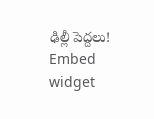ఢిల్లీ పెద్దలు!
Embed widget